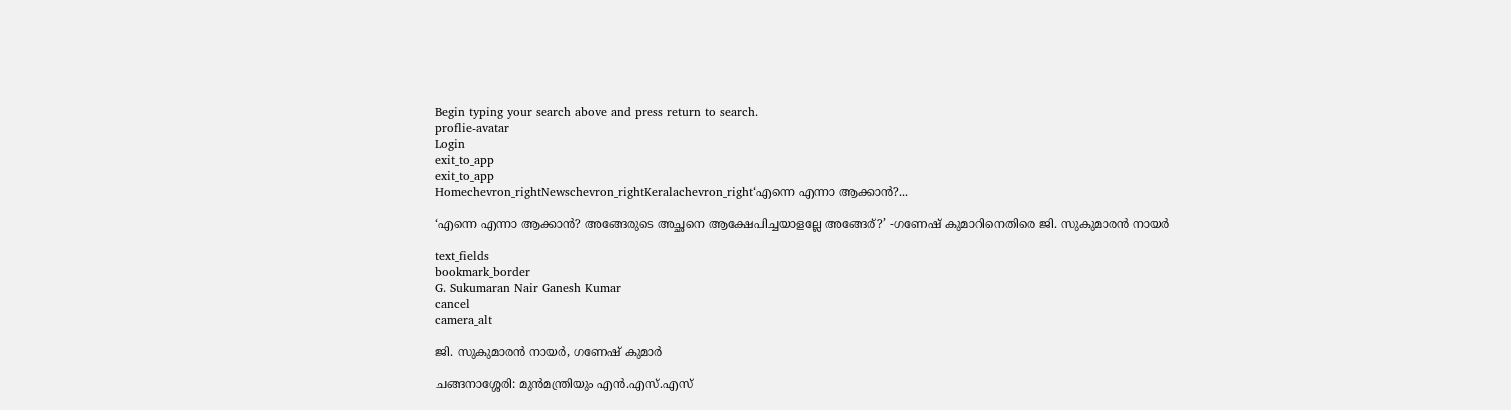Begin typing your search above and press return to search.
proflie-avatar
Login
exit_to_app
exit_to_app
Homechevron_rightNewschevron_rightKeralachevron_right‘എന്നെ എന്നാ ആക്കാൻ?...

‘എന്നെ എന്നാ ആക്കാൻ? അങ്ങേരുടെ അച്ഛനെ ആക്ഷേപിച്ചയാളല്ലേ അങ്ങേര്?’ -ഗണേഷ് കുമാറിനെതിരെ ജി. സുകുമാരൻ നായർ

text_fields
bookmark_border
G. Sukumaran Nair Ganesh Kumar
cancel
camera_alt

ജി. സുകുമാരൻ നായർ, ഗണേഷ് കുമാർ

ചങ്ങനാശ്ശേരി: മുൻമന്ത്രിയും എൻ.എസ്.എസ്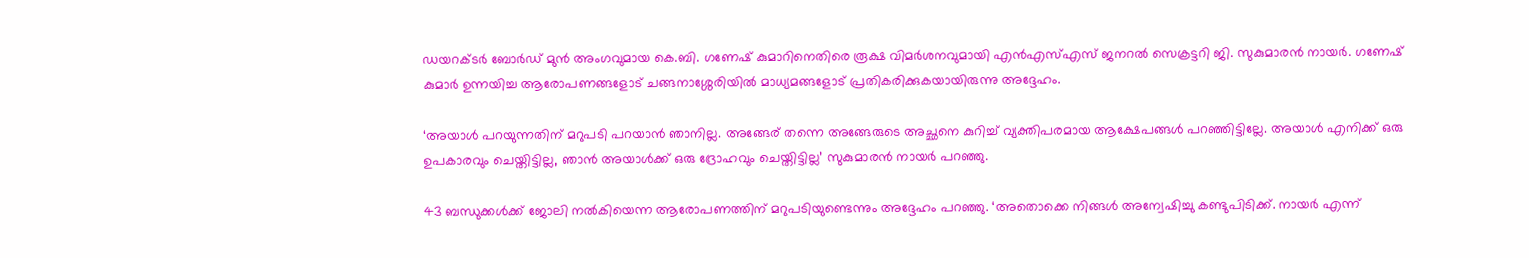ഡയറക്ടർ ബോർഡ് മുൻ അംഗവുമായ കെ.ബി. ഗണേഷ് കുമാറിനെതിരെ രൂക്ഷ വിമർശനവുമായി എൻഎസ്എസ് ജനറൽ സെക്രട്ടറി ജി. സുകുമാരൻ നായർ. ഗണേഷ് കുമാർ ഉന്നയിച്ച ആരോപണങ്ങളോട് ചങ്ങനാശ്ശേരിയിൽ മാധ്യമങ്ങളോട് പ്രതികരിക്കുകയായിരുന്നു അദ്ദേഹം.

‘അയാൾ പറയുന്നതിന് മറുപടി പറയാൻ ഞാനില്ല. അങ്ങേര് തന്നെ അങ്ങേരുടെ അച്ഛനെ കുറിച്ച് വ്യക്തിപരമായ ആക്ഷേപങ്ങൾ പറഞ്ഞിട്ടില്ലേ. അയാൾ എനിക്ക് ഒരു ഉപകാരവും ചെയ്തിട്ടില്ല, ഞാൻ അയാൾക്ക് ഒരു ദ്രോഹവും ചെയ്തിട്ടില്ല’ സുകുമാരൻ നായർ പറഞ്ഞു.

43 ബന്ധുക്കൾക്ക് ജോലി നൽകിയെന്ന ആരോപണത്തിന് മറുപടിയുണ്ടെന്നും അദ്ദേഹം പറഞ്ഞു. ‘അതൊക്കെ നിങ്ങൾ അന്വേഷിച്ചു കണ്ടുപിടിക്ക്. നായർ എന്ന്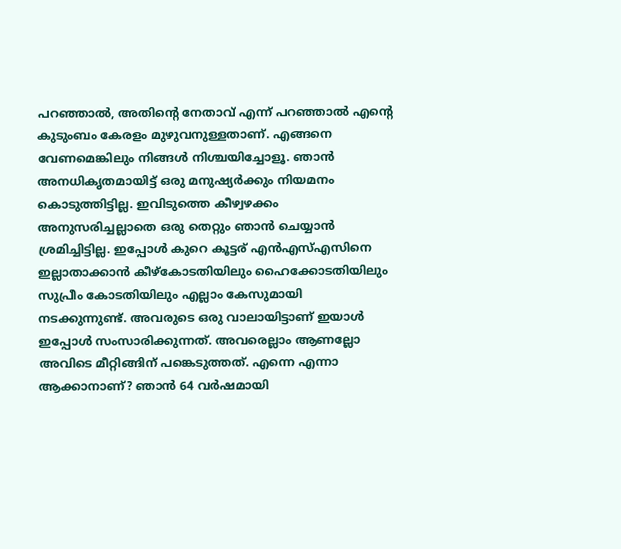പറഞ്ഞാൽ, അതിന്റെ നേതാവ് എന്ന് പറഞ്ഞാൽ എന്റെ കുടുംബം കേരളം മുഴുവനുള്ളതാണ്. എങ്ങനെ വേണമെങ്കിലും നിങ്ങൾ നിശ്ചയിച്ചോളൂ. ഞാൻ അനധികൃതമായിട്ട് ഒരു മനുഷ്യർക്കും നിയമനം കൊടുത്തിട്ടില്ല. ഇവിടുത്തെ കീഴ്വഴക്കം അനുസരിച്ചല്ലാതെ ഒരു തെറ്റും ഞാൻ ചെയ്യാൻ ശ്രമിച്ചിട്ടില്ല. ഇപ്പോൾ കുറെ കൂട്ടര് എൻഎസ്എസിനെ ഇല്ലാതാക്കാൻ കീഴ്കോടതിയിലും ഹൈക്കോടതിയിലും സുപ്രീം കോടതിയിലും എല്ലാം കേസുമായി നടക്കുന്നുണ്ട്. അവരുടെ ഒരു വാലായിട്ടാണ് ഇയാൾ ഇപ്പോൾ സംസാരിക്കുന്നത്. അവരെല്ലാം ആണല്ലോ അവിടെ മീറ്റിങ്ങിന് പങ്കെടുത്തത്. എന്നെ എന്നാ ആക്കാനാണ്? ഞാൻ 64 വർഷമായി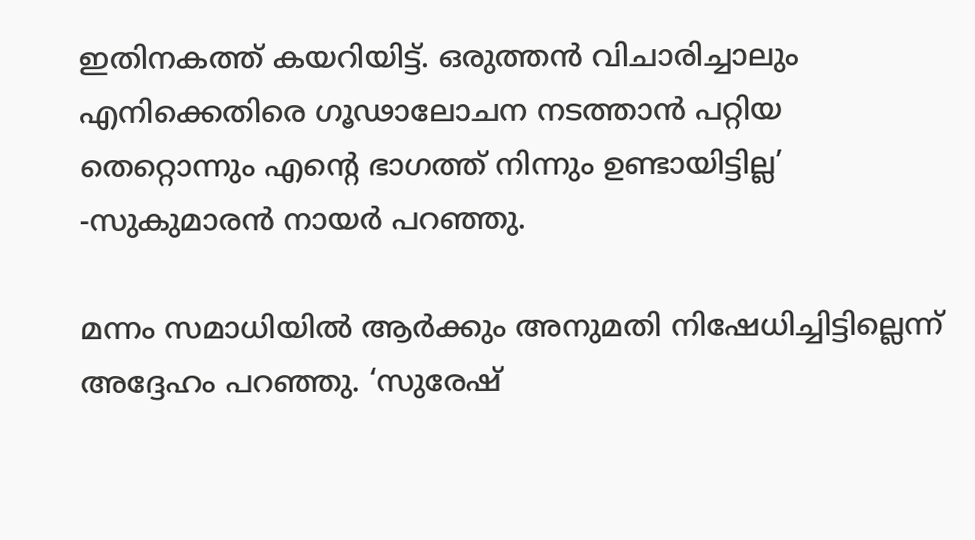ഇതിനകത്ത് കയറിയിട്ട്. ഒരുത്തൻ വിചാരിച്ചാലും എനിക്കെതിരെ ഗൂഢാലോചന നടത്താൻ പറ്റിയ തെറ്റൊന്നും എന്റെ ഭാഗത്ത് നിന്നും ഉണ്ടായിട്ടില്ല’ -സുകുമാരൻ നായർ പറഞ്ഞു.

മന്നം സമാധിയിൽ ആർക്കും അനുമതി നിഷേധിച്ചിട്ടില്ലെന്ന് അദ്ദേഹം പറഞ്ഞു. ‘സുരേഷ്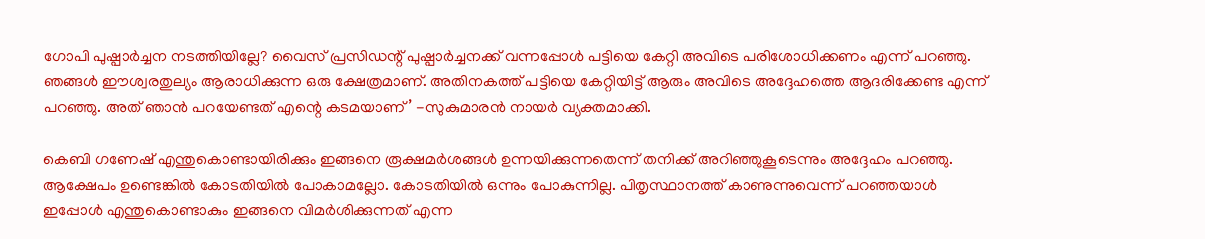ഗോപി പുഷ്പാർച്ചന നടത്തിയില്ലേ? വൈസ് പ്രസിഡന്റ് പുഷ്പാർച്ചനക്ക് വന്നപ്പോൾ പട്ടിയെ കേറ്റി അവിടെ പരിശോധിക്കണം എന്ന് പറഞ്ഞു. ഞങ്ങൾ ഈശ്വരതുല്യം ആരാധിക്കുന്ന ഒരു ക്ഷേത്രമാണ്. അതിനകത്ത് പട്ടിയെ കേറ്റിയിട്ട് ആരും അവിടെ അദ്ദേഹത്തെ ആദരിക്കേണ്ട എന്ന് പറഞ്ഞു. അത് ഞാൻ പറയേണ്ടത് എന്റെ കടമയാണ്’ -സുകുമാരൻ നായർ വ്യക്തമാക്കി.

കെബി ഗണേഷ് എന്തുകൊണ്ടായിരിക്കും ഇങ്ങനെ രൂക്ഷമർശങ്ങൾ ഉന്നയിക്കുന്നതെന്ന് തനിക്ക് അറിഞ്ഞുകൂടെന്നും അദ്ദേഹം പറഞ്ഞു. ആക്ഷേപം ഉണ്ടെങ്കിൽ കോടതിയിൽ പോകാമല്ലോ. കോടതിയിൽ ഒന്നും പോകുന്നില്ല. പിതൃസ്ഥാനത്ത് കാണുന്നുവെന്ന് പറഞ്ഞയാൾ ഇപ്പോൾ എന്തുകൊണ്ടാകും ഇങ്ങനെ വിമർശിക്കുന്നത് എന്ന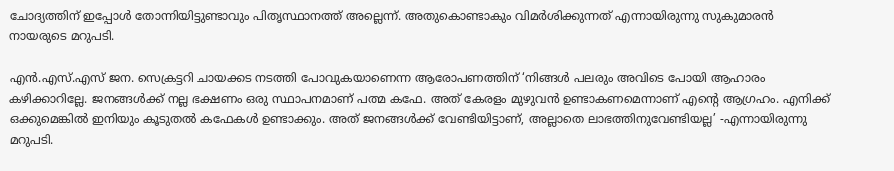ചോദ്യത്തിന് ഇപ്പോൾ തോന്നിയിട്ടുണ്ടാവും പിതൃസ്ഥാനത്ത് അല്ലെന്ന്. അതുകൊണ്ടാകും വിമർശിക്കുന്നത് എന്നായിരുന്നു സുകുമാരൻ നായരുടെ മറുപടി.

എൻ.എസ്.എസ് ജന. സെക്രട്ടറി ചായക്കട നടത്തി പോവുകയാണെന്ന ആരോപണത്തിന് ‘നിങ്ങൾ പലരും അവിടെ പോയി ആഹാരം കഴിക്കാറില്ലേ. ജനങ്ങൾക്ക് നല്ല ഭക്ഷണം ഒരു സ്ഥാപനമാണ് പത്മ കഫേ. അത് കേരളം മുഴുവൻ ഉണ്ടാകണമെന്നാണ് എന്റെ ആഗ്രഹം. എനിക്ക് ഒക്കുമെങ്കിൽ ഇനിയും കൂടുതൽ കഫേകൾ ഉണ്ടാക്കും. അത് ജനങ്ങൾക്ക് വേണ്ടിയിട്ടാണ്, അല്ലാതെ ലാഭത്തിനുവേണ്ടിയല്ല’ -എന്നായിരുന്നു മറുപടി.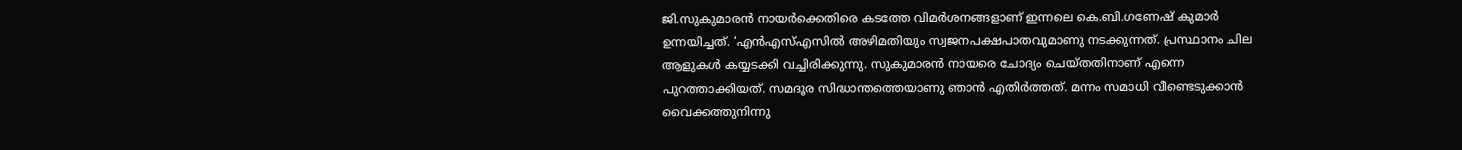ജി.സുകുമാരൻ നായർക്കെതിരെ കടത്തേ വിമർശനങ്ങളാണ് ഇന്നലെ കെ.ബി.ഗണേഷ് കുമാർ ഉന്നയിച്ചത്. ‘എൻഎസ്എസിൽ അഴിമതിയും സ്വജനപക്ഷപാതവുമാണു നടക്കുന്നത്. പ്രസ്ഥാനം ചില ആളുകൾ കയ്യടക്കി വച്ചിരിക്കുന്നു. സുകുമാരൻ നായരെ ചോദ്യം ചെയ്തതിനാണ് എന്നെ പുറത്താക്കിയത്. സമദൂര സിദ്ധാന്തത്തെയാണു ഞാൻ എതിർത്തത്. മന്നം സമാധി വീണ്ടെടുക്കാൻ വൈക്കത്തുനിന്നു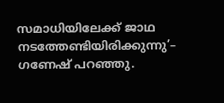സമാധിയിലേക്ക് ജാഥ നടത്തേണ്ടിയിരിക്കുന്നു’– ഗണേഷ് പറഞ്ഞു.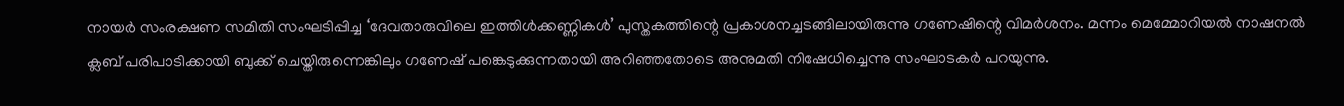നായർ സംരക്ഷണ സമിതി സംഘടിപ്പിച്ച ‘ദേവതാരുവിലെ ഇത്തിൾക്കണ്ണികൾ’ പുസ്തകത്തിന്റെ പ്രകാശനച്ചടങ്ങിലായിരുന്നു ഗണേഷിന്റെ വിമർശനം. മന്നം മെമ്മോറിയൽ നാഷനൽ ക്ലബ് പരിപാടിക്കായി ബുക്ക് ചെയ്തിരുന്നെങ്കിലും ഗണേഷ് പങ്കെടുക്കുന്നതായി അറിഞ്ഞതോടെ അനുമതി നിഷേധിച്ചെന്നു സംഘാടകർ പറയുന്നു.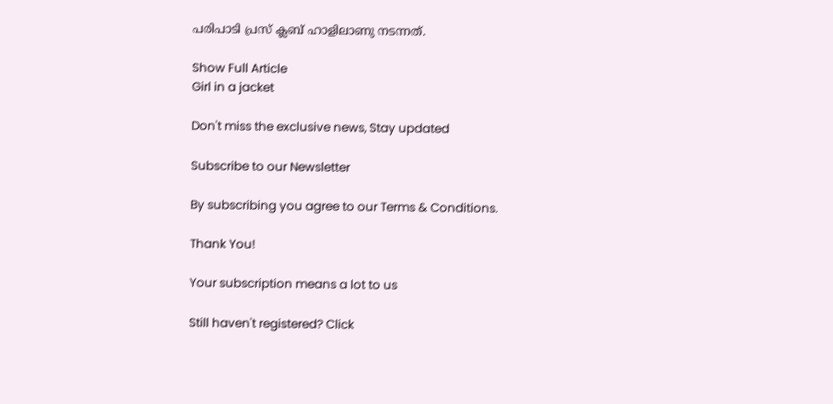പരിപാടി പ്രസ് ക്ലബ് ഹാളിലാണു നടന്നത്.

Show Full Article
Girl in a jacket

Don't miss the exclusive news, Stay updated

Subscribe to our Newsletter

By subscribing you agree to our Terms & Conditions.

Thank You!

Your subscription means a lot to us

Still haven't registered? Click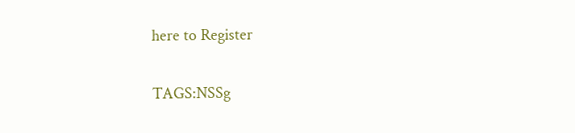here to Register

TAGS:NSSg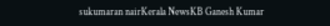sukumaran nairKerala NewsKB Ganesh Kumar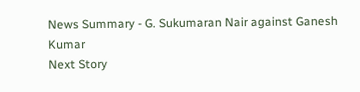News Summary - G. Sukumaran Nair against Ganesh Kumar
Next Story